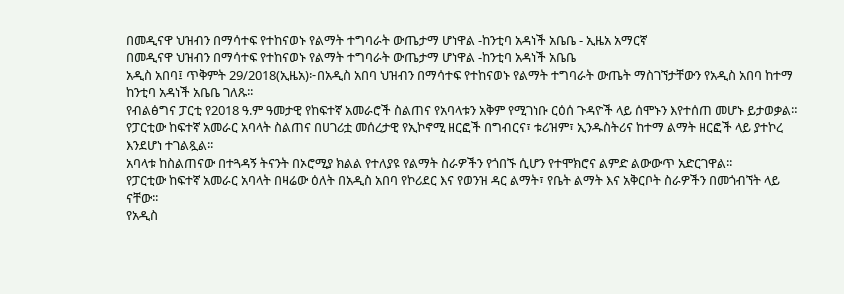በመዲናዋ ህዝብን በማሳተፍ የተከናወኑ የልማት ተግባራት ውጤታማ ሆነዋል -ከንቲባ አዳነች አቤቤ - ኢዜአ አማርኛ
በመዲናዋ ህዝብን በማሳተፍ የተከናወኑ የልማት ተግባራት ውጤታማ ሆነዋል -ከንቲባ አዳነች አቤቤ
አዲስ አበባ፤ ጥቅምት 29/2018(ኢዜአ)፦በአዲስ አበባ ህዝብን በማሳተፍ የተከናወኑ የልማት ተግባራት ውጤት ማስገኘታቸውን የአዲስ አበባ ከተማ ከንቲባ አዳነች አቤቤ ገለጹ፡፡
የብልፅግና ፓርቲ የ2018 ዓ.ም ዓመታዊ የከፍተኛ አመራሮች ስልጠና የአባላቱን አቅም የሚገነቡ ርዕሰ ጉዳዮች ላይ ሰሞኑን እየተሰጠ መሆኑ ይታወቃል።
የፓርቲው ከፍተኛ አመራር አባላት ስልጠና በሀገሪቷ መሰረታዊ የኢኮኖሚ ዘርፎች በግብርና፣ ቱሪዝም፣ ኢንዱስትሪና ከተማ ልማት ዘርፎች ላይ ያተኮረ እንደሆነ ተገልጿል፡፡
አባላቱ ከስልጠናው በተጓዳኝ ትናንት በኦሮሚያ ክልል የተለያዩ የልማት ስራዎችን የጎበኙ ሲሆን የተሞክሮና ልምድ ልውውጥ አድርገዋል፡፡
የፓርቲው ከፍተኛ አመራር አባላት በዛሬው ዕለት በአዲስ አበባ የኮሪደር እና የወንዝ ዳር ልማት፣ የቤት ልማት እና አቅርቦት ስራዎችን በመጎብኘት ላይ ናቸው፡፡
የአዲስ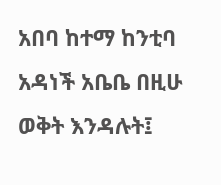አበባ ከተማ ከንቲባ አዳነች አቤቤ በዚሁ ወቅት እንዳሉት፤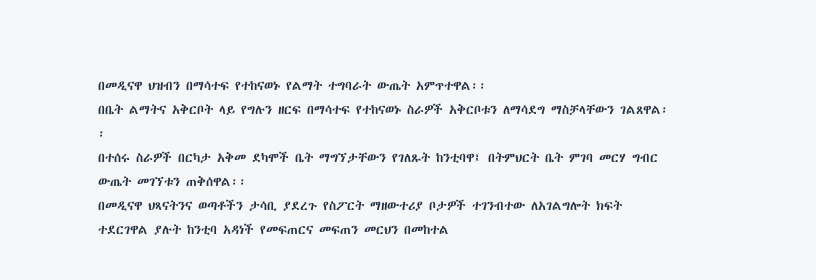በመዲናዋ ህዝብን በማሳተፍ የተከናወኑ የልማት ተግባራት ውጤት አምጥተዋል፡፡
በቤት ልማትና አቅርቦት ላይ የግሉን ዘርፍ በማሳተፍ የተከናወኑ ስራዎች አቅርቦቱን ለማሳደግ ማስቻላቸውን ገልጸዋል፡፡
በተሰሩ ስራዎች በርካታ አቅመ ደካሞች ቤት ማግኘታቸውን የገለጹት ከንቲባዋ፤ በትምህርት ቤት ምገባ መርሃ ግብር ውጤት መገኘቱን ጠቅሰዋል፡፡
በመዲናዋ ህጻናትንና ወጣቶችን ታሳቢ ያደረጉ የስፖርት ማዘውተሪያ ቦታዎች ተገንብተው ለአገልግሎት ክፍት ተደርገዋል ያሉት ከንቲባ አዳነች የመፍጠርና መፍጠን መርህን በመከተል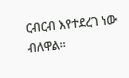ርብርብ እየተደረገ ነው ብለዋል፡፡